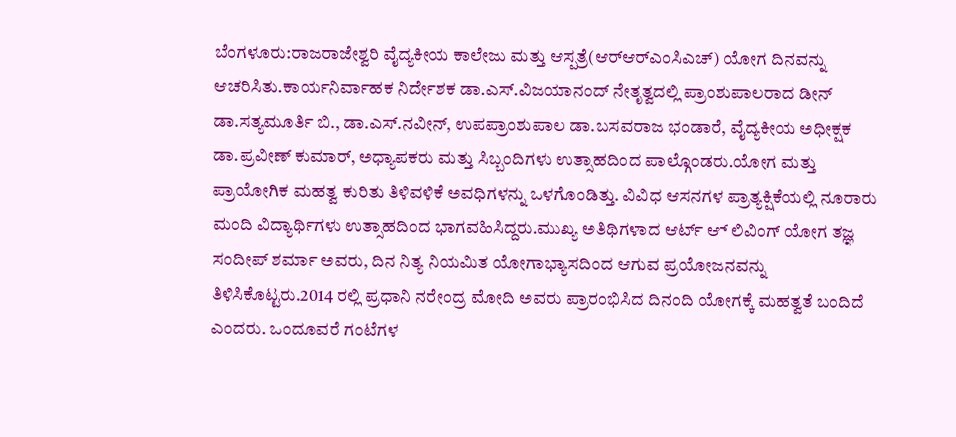ಬೆಂಗಳೂರು:ರಾಜರಾಜೇಶ್ವರಿ ವೈದ್ಯಕೀಯ ಕಾಲೇಜು ಮತ್ತು ಆಸ್ಪತ್ರೆ(ಆರ್‌ಆರ್‌ಎಂಸಿಎಚ್) ಯೋಗ ದಿನವನ್ನು ಆಚರಿಸಿತು.ಕಾರ್ಯನಿರ್ವಾಹಕ ನಿರ್ದೇಶಕ ಡಾ.ಎಸ್.ವಿಜಯಾನಂದ್ ನೇತೃತ್ವದಲ್ಲಿ ಪ್ರಾಂಶುಪಾಲರಾದ ಡೀನ್ ಡಾ.ಸತ್ಯಮೂರ್ತಿ ಬಿ., ಡಾ.ಎಸ್.ನವೀನ್, ಉಪಪ್ರಾಂಶುಪಾಲ ಡಾ.ಬಸವರಾಜ ಭಂಡಾರೆ, ವೈದ್ಯಕೀಯ ಅಧೀಕ್ಷಕ ಡಾ.ಪ್ರವೀಣ್ ಕುಮಾರ್, ಅಧ್ಯಾಪಕರು ಮತ್ತು ಸಿಬ್ಬಂದಿಗಳು ಉತ್ಸಾಹದಿಂದ ಪಾಲ್ಗೊಂಡರು.ಯೋಗ ಮತ್ತು ಪ್ರಾಯೋಗಿಕ ಮಹತ್ವ ಕುರಿತು ತಿಳಿವಳಿಕೆ ಅವಧಿಗಳನ್ನು ಒಳಗೊಂಡಿತ್ತು. ವಿವಿಧ ಆಸನಗಳ ಪ್ರಾತ್ಯಕ್ಷಿಕೆಯಲ್ಲಿ ನೂರಾರು ಮಂದಿ ವಿದ್ಯಾರ್ಥಿಗಳು ಉತ್ಸಾಹದಿಂದ ಭಾಗವಹಿಸಿದ್ದರು.ಮುಖ್ಯ ಅತಿಥಿಗಳಾದ ಆರ್ಟ್ ಆ್ ಲಿವಿಂಗ್ ಯೋಗ ತಜ್ಞ ಸಂದೀಪ್ ಶರ್ಮಾ ಅವರು, ದಿನ ನಿತ್ಯ ನಿಯಮಿತ ಯೋಗಾಭ್ಯಾಸದಿಂದ ಆಗುವ ಪ್ರಯೋಜನವನ್ನು ತಿಳಿಸಿಕೊಟ್ಟರು.2014 ರಲ್ಲಿ ಪ್ರಧಾನಿ ನರೇಂದ್ರ ಮೋದಿ ಅವರು ಪ್ರಾರಂಭಿಸಿದ ದಿನಂದಿ ಯೋಗಕ್ಕೆ ಮಹತ್ವತೆ ಬಂದಿದೆ ಎಂದರು. ಒಂದೂವರೆ ಗಂಟೆಗಳ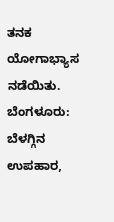ತನಕ ಯೋಗಾಭ್ಯಾಸ ನಡೆಯಿತು.
ಬೆಂಗಳೂರು: ಬೆಳಗ್ಗಿನ ಉಪಹಾರ,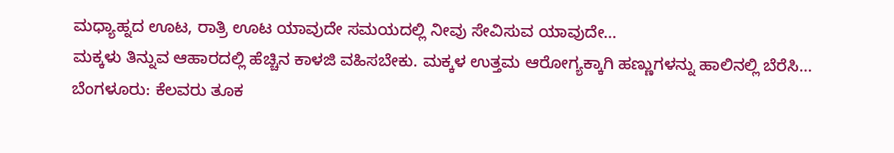ಮಧ್ಯಾಹ್ನದ ಊಟ, ರಾತ್ರಿ ಊಟ ಯಾವುದೇ ಸಮಯದಲ್ಲಿ ನೀವು ಸೇವಿಸುವ ಯಾವುದೇ…
ಮಕ್ಕಳು ತಿನ್ನುವ ಆಹಾರದಲ್ಲಿ ಹೆಚ್ಚಿನ ಕಾಳಜಿ ವಹಿಸಬೇಕು. ಮಕ್ಕಳ ಉತ್ತಮ ಆರೋಗ್ಯಕ್ಕಾಗಿ ಹಣ್ಣುಗಳನ್ನು ಹಾಲಿನಲ್ಲಿ ಬೆರೆಸಿ…
ಬೆಂಗಳೂರು: ಕೆಲವರು ತೂಕ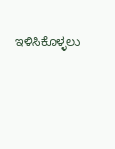ಇಳಿಸಿಕೊಳ್ಳಲು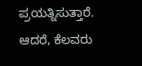ಪ್ರಯತ್ನಿಸುತ್ತಾರೆ. ಆದರೆ, ಕೆಲವರು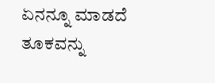ಏನನ್ನೂ ಮಾಡದೆ ತೂಕವನ್ನು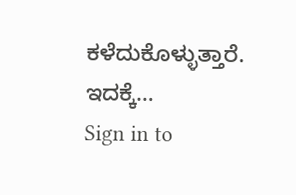ಕಳೆದುಕೊಳ್ಳುತ್ತಾರೆ. ಇದಕ್ಕೆ…
Sign in to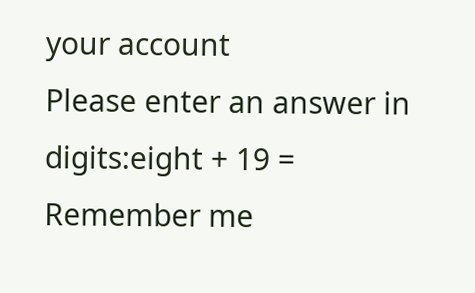your account
Please enter an answer in digits:eight + 19 =
Remember me